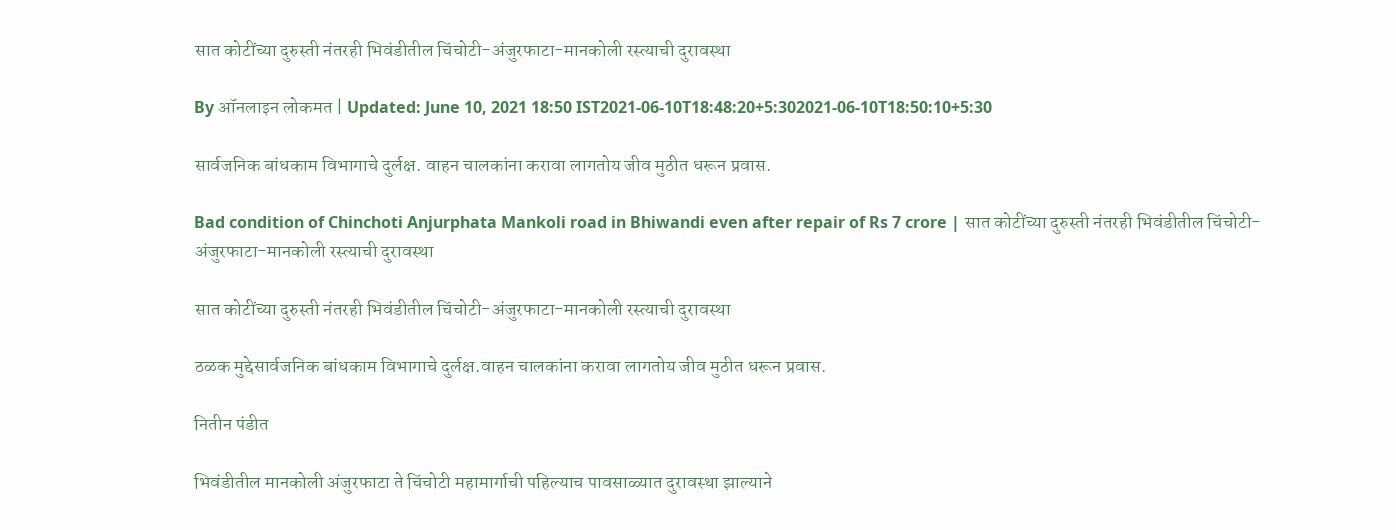सात कोटींच्या दुरुस्ती नंतरही भिवंडीतील चिंचोटी-अंजुरफाटा-मानकोली रस्त्याची दुरावस्था

By ऑनलाइन लोकमत | Updated: June 10, 2021 18:50 IST2021-06-10T18:48:20+5:302021-06-10T18:50:10+5:30

सार्वजनिक बांधकाम विभागाचे दुर्लक्ष. वाहन चालकांना करावा लागतोय जीव मुठीत धरून प्रवास.

Bad condition of Chinchoti Anjurphata Mankoli road in Bhiwandi even after repair of Rs 7 crore | सात कोटींच्या दुरुस्ती नंतरही भिवंडीतील चिंचोटी-अंजुरफाटा-मानकोली रस्त्याची दुरावस्था

सात कोटींच्या दुरुस्ती नंतरही भिवंडीतील चिंचोटी-अंजुरफाटा-मानकोली रस्त्याची दुरावस्था

ठळक मुद्देसार्वजनिक बांधकाम विभागाचे दुर्लक्ष.वाहन चालकांना करावा लागतोय जीव मुठीत धरून प्रवास.

नितीन पंडीत

भिवंडीतील मानकोली अंजुरफाटा ते चिंचोटी महामार्गाची पहिल्याच पावसाळ्यात दुरावस्था झाल्याने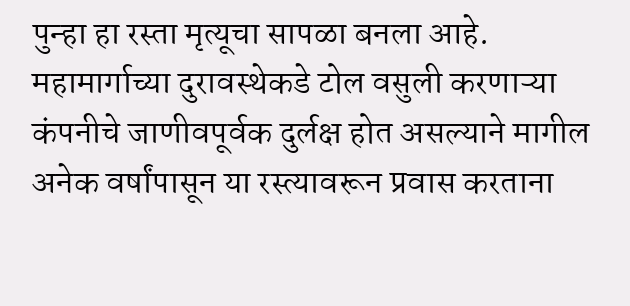पुन्हा हा रस्ता मृत्यूचा सापळा बनला आहे. महामार्गाच्या दुरावस्थेकडे टोल वसुली करणाऱ्या कंपनीचे जाणीवपूर्वक दुर्लक्ष होत असल्याने मागील अनेक वर्षांपासून या रस्त्यावरून प्रवास करताना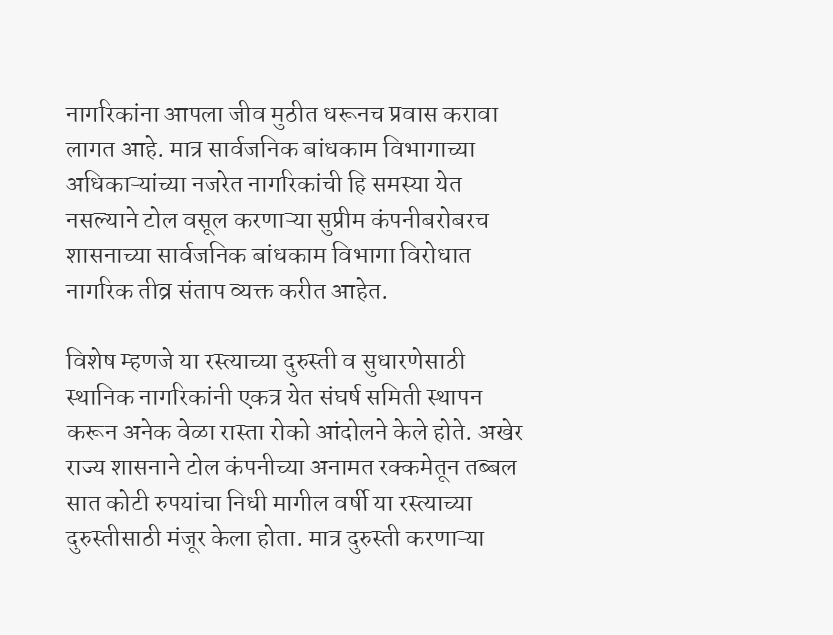नागरिकांना आपला जीव मुठीत धरूनच प्रवास करावा लागत आहे. मात्र सार्वजनिक बांधकाम विभागाच्या अधिकाऱ्यांच्या नजरेत नागरिकांची हि समस्या येत नसल्याने टोल वसूल करणाऱ्या सुप्रीम कंपनीबरोबरच शासनाच्या सार्वजनिक बांधकाम विभागा विरोधात नागरिक तीव्र संताप व्यक्त करीत आहेत.

विशेष म्हणजे या रस्त्याच्या दुरुस्ती व सुधारणेसाठी स्थानिक नागरिकांनी एकत्र येत संघर्ष समिती स्थापन करून अनेक वेळा रास्ता रोको आंदोलने केले होते. अखेर राज्य शासनाने टोल कंपनीच्या अनामत रक्कमेतून तब्बल सात कोटी रुपयांचा निधी मागील वर्षी या रस्त्याच्या दुरुस्तीसाठी मंजूर केला होता. मात्र दुरुस्ती करणाऱ्या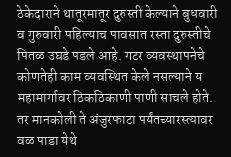ठेकेदाराने थातूरमातूर दुरुस्ती केल्याने बुधवारी व गुरुवारी पहिल्याच पावसात रस्ता दुरुस्तीचे पितळ उघडे पडले आहे. गटर व्यवस्थापनेचे कोणतेही काम व्यवस्थित केले नसल्याने य महामार्गावर ठिकठिकाणी पाणी साचले होते. तर मानकोली ते अंजुरफाटा पर्यंतच्यारस्त्यावर वळ पाडा येथे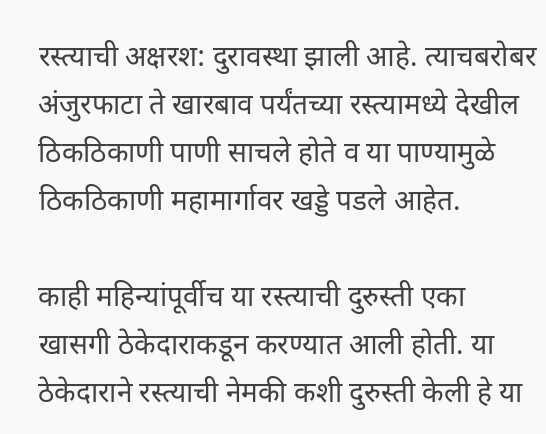रस्त्याची अक्षरश: दुरावस्था झाली आहे. त्याचबरोबर अंजुरफाटा ते खारबाव पर्यंतच्या रस्त्यामध्ये देखील ठिकठिकाणी पाणी साचले होते व या पाण्यामुळे ठिकठिकाणी महामार्गावर खड्डे पडले आहेत.

काही महिन्यांपूर्वीच या रस्त्याची दुरुस्ती एका खासगी ठेकेदाराकडून करण्यात आली होती. या ठेकेदाराने रस्त्याची नेमकी कशी दुरुस्ती केली हे या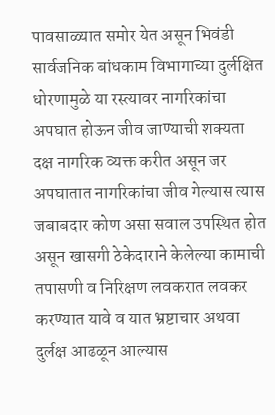पावसाळ्यात समोर येत असून भिवंडी सार्वजनिक बांधकाम विभागाच्या दुर्लक्षित धोरणामुळे या रस्त्यावर नागरिकांचा अपघात होऊन जीव जाण्याची शक्यता दक्ष नागरिक व्यक्त करीत असून जर अपघातात नागरिकांचा जीव गेल्यास त्यास जबाबदार कोण असा सवाल उपस्थित होत असून खासगी ठेकेदाराने केलेल्या कामाची तपासणी व निरिक्षण लवकरात लवकर करण्यात यावे व यात भ्रष्टाचार अथवा दुर्लक्ष आढळून आल्यास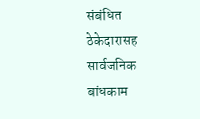संबंधित ठेकेदारासह सार्वजनिक बांधकाम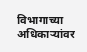विभागाच्या अधिकाऱ्यांवर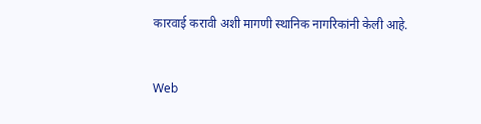कारवाई करावी अशी मागणी स्थानिक नागरिकांनी केली आहे.


Web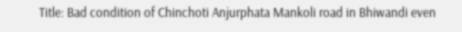Title: Bad condition of Chinchoti Anjurphata Mankoli road in Bhiwandi even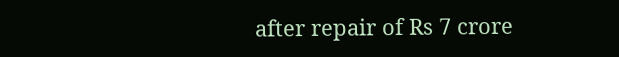after repair of Rs 7 crore